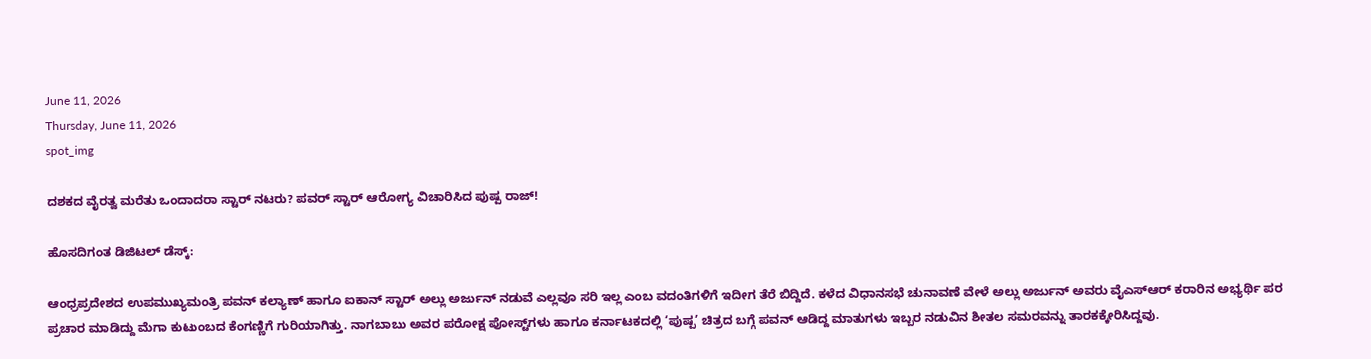June 11, 2026
Thursday, June 11, 2026
spot_img

ದಶಕದ ವೈರತ್ವ ಮರೆತು ಒಂದಾದರಾ ಸ್ಟಾರ್ ನಟರು? ಪವರ್ ಸ್ಟಾರ್ ಆರೋಗ್ಯ ವಿಚಾರಿಸಿದ ಪುಷ್ಪ ರಾಜ್!

ಹೊಸದಿಗಂತ ಡಿಜಿಟಲ್ ಡೆಸ್ಕ್:

ಆಂಧ್ರಪ್ರದೇಶದ ಉಪಮುಖ್ಯಮಂತ್ರಿ ಪವನ್ ಕಲ್ಯಾಣ್ ಹಾಗೂ ಐಕಾನ್ ಸ್ಟಾರ್ ಅಲ್ಲು ಅರ್ಜುನ್ ನಡುವೆ ಎಲ್ಲವೂ ಸರಿ ಇಲ್ಲ ಎಂಬ ವದಂತಿಗಳಿಗೆ ಇದೀಗ ತೆರೆ ಬಿದ್ದಿದೆ. ಕಳೆದ ವಿಧಾನಸಭೆ ಚುನಾವಣೆ ವೇಳೆ ಅಲ್ಲು ಅರ್ಜುನ್ ಅವರು ವೈಎಸ್ಆರ್ ಕರಾರಿನ ಅಭ್ಯರ್ಥಿ ಪರ ಪ್ರಚಾರ ಮಾಡಿದ್ದು ಮೆಗಾ ಕುಟುಂಬದ ಕೆಂಗಣ್ಣಿಗೆ ಗುರಿಯಾಗಿತ್ತು. ನಾಗಬಾಬು ಅವರ ಪರೋಕ್ಷ ಪೋಸ್ಟ್‌ಗಳು ಹಾಗೂ ಕರ್ನಾಟಕದಲ್ಲಿ ‘ಪುಷ್ಪ’ ಚಿತ್ರದ ಬಗ್ಗೆ ಪವನ್ ಆಡಿದ್ದ ಮಾತುಗಳು ಇಬ್ಬರ ನಡುವಿನ ಶೀತಲ ಸಮರವನ್ನು ತಾರಕಕ್ಕೇರಿಸಿದ್ದವು.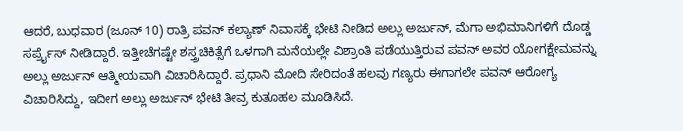ಆದರೆ, ಬುಧವಾರ (ಜೂನ್ 10) ರಾತ್ರಿ ಪವನ್ ಕಲ್ಯಾಣ್ ನಿವಾಸಕ್ಕೆ ಭೇಟಿ ನೀಡಿದ ಅಲ್ಲು ಅರ್ಜುನ್, ಮೆಗಾ ಅಭಿಮಾನಿಗಳಿಗೆ ದೊಡ್ಡ ಸರ್ಪ್ರೈಸ್ ನೀಡಿದ್ದಾರೆ. ಇತ್ತೀಚೆಗಷ್ಟೇ ಶಸ್ತ್ರಚಿಕಿತ್ಸೆಗೆ ಒಳಗಾಗಿ ಮನೆಯಲ್ಲೇ ವಿಶ್ರಾಂತಿ ಪಡೆಯುತ್ತಿರುವ ಪವನ್ ಅವರ ಯೋಗಕ್ಷೇಮವನ್ನು ಅಲ್ಲು ಅರ್ಜುನ್ ಆತ್ಮೀಯವಾಗಿ ವಿಚಾರಿಸಿದ್ದಾರೆ. ಪ್ರಧಾನಿ ಮೋದಿ ಸೇರಿದಂತೆ ಹಲವು ಗಣ್ಯರು ಈಗಾಗಲೇ ಪವನ್ ಆರೋಗ್ಯ ವಿಚಾರಿಸಿದ್ದು, ಇದೀಗ ಅಲ್ಲು ಅರ್ಜುನ್ ಭೇಟಿ ತೀವ್ರ ಕುತೂಹಲ ಮೂಡಿಸಿದೆ.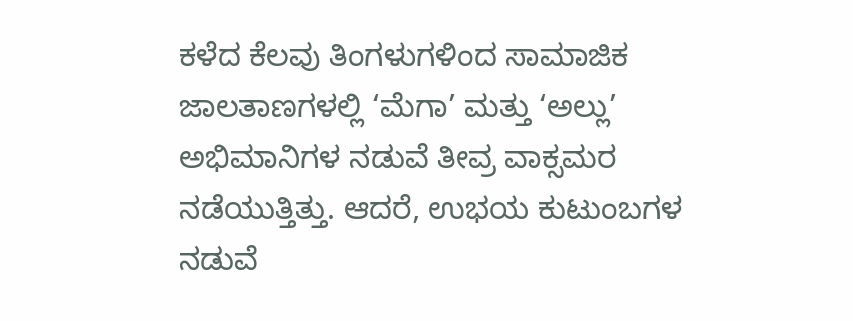ಕಳೆದ ಕೆಲವು ತಿಂಗಳುಗಳಿಂದ ಸಾಮಾಜಿಕ ಜಾಲತಾಣಗಳಲ್ಲಿ ‘ಮೆಗಾ’ ಮತ್ತು ‘ಅಲ್ಲು’ ಅಭಿಮಾನಿಗಳ ನಡುವೆ ತೀವ್ರ ವಾಕ್ಸಮರ ನಡೆಯುತ್ತಿತ್ತು. ಆದರೆ, ಉಭಯ ಕುಟುಂಬಗಳ ನಡುವೆ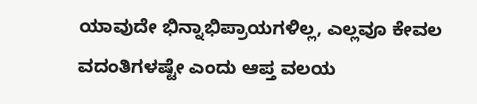ಯಾವುದೇ ಭಿನ್ನಾಭಿಪ್ರಾಯಗಳಿಲ್ಲ, ಎಲ್ಲವೂ ಕೇವಲ ವದಂತಿಗಳಷ್ಟೇ ಎಂದು ಆಪ್ತ ವಲಯ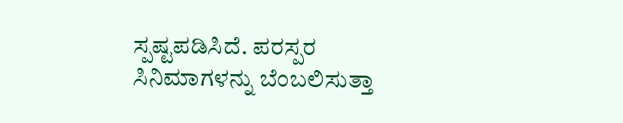ಸ್ಪಷ್ಟಪಡಿಸಿದೆ. ಪರಸ್ಪರ ಸಿನಿಮಾಗಳನ್ನು ಬೆಂಬಲಿಸುತ್ತಾ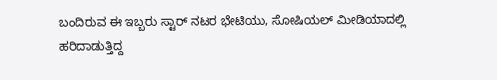ಬಂದಿರುವ ಈ ಇಬ್ಬರು ಸ್ಟಾರ್ ನಟರ ಭೇಟಿಯು, ಸೋಷಿಯಲ್ ಮೀಡಿಯಾದಲ್ಲಿ ಹರಿದಾಡುತ್ತಿದ್ದ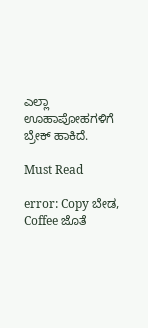ಎಲ್ಲಾ ಊಹಾಪೋಹಗಳಿಗೆ ಬ್ರೇಕ್ ಹಾಕಿದೆ.

Must Read

error: Copy ಬೇಡ, Coffee ಜೊತೆ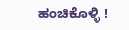ಹಂಚಿಕೊಳ್ಳಿ !